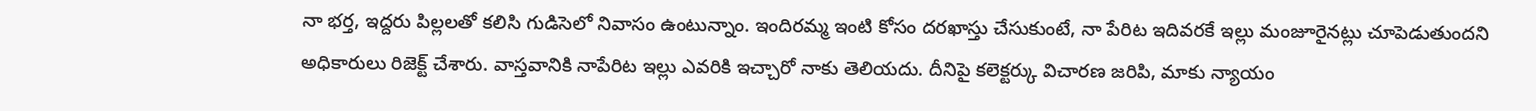నా భర్త, ఇద్దరు పిల్లలతో కలిసి గుడిసెలో నివాసం ఉంటున్నాం. ఇందిరమ్మ ఇంటి కోసం దరఖాస్తు చేసుకుంటే, నా పేరిట ఇదివరకే ఇల్లు మంజూరైనట్లు చూపెడుతుందని అధికారులు రిజెక్ట్ చేశారు. వాస్తవానికి నాపేరిట ఇల్లు ఎవరికి ఇచ్చారో నాకు తెలియదు. దీనిపై కలెక్టర్కు విచారణ జరిపి, మాకు న్యాయం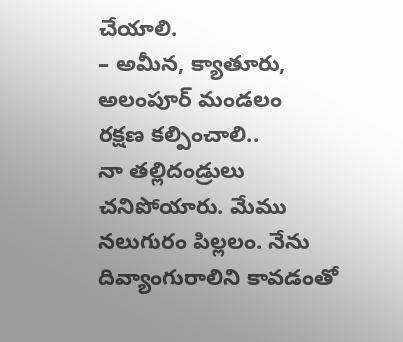చేయాలి.
– అమీన, క్యాతూరు, అలంపూర్ మండలం
రక్షణ కల్పించాలి..
నా తల్లిదండ్రులు చనిపోయారు. మేము నలుగురం పిల్లలం. నేను దివ్యాంగురాలిని కావడంతో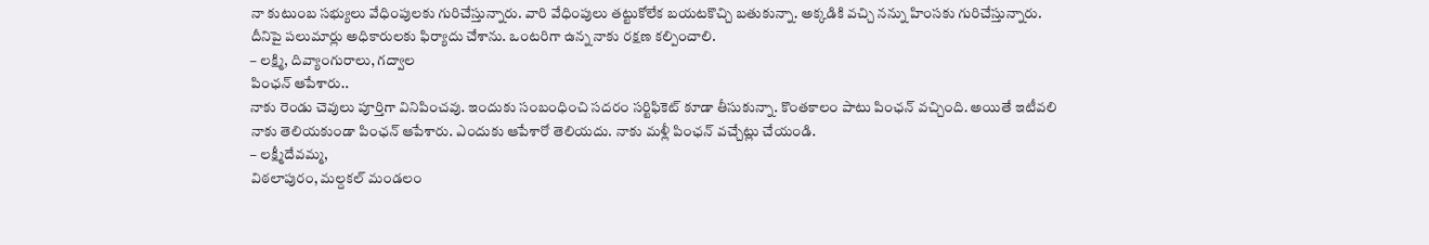నా కుటుంబ సభ్యులు వేధింపులకు గురిచేస్తున్నారు. వారి వేధింపులు తట్టుకోలేక బయటకొచ్చి బతుకున్నా. అక్కడికి వచ్చి నన్ను హింసకు గురిచేస్తున్నారు. దీనిపై పలుమార్లు అధికారులకు ఫిర్యాదు చేశాను. ఒంటరిగా ఉన్న నాకు రక్షణ కల్పించాలి.
– లక్ష్మి, దివ్యాంగురాలు, గద్వాల
పింఛన్ ఆపేశారు..
నాకు రెండు చెవులు పూర్తిగా వినిపించవు. ఇందుకు సంబంధించి సదరం సర్టిఫికెట్ కూడా తీసుకున్నా. కొంతకాలం పాటు పింఛన్ వచ్చింది. అయితే ఇటీవలి నాకు తెలియకుండా పింఛన్ ఆపేశారు. ఎందుకు ఆపేశారో తెలియదు. నాకు మళ్లీ పింఛన్ వచ్చేట్లు చేయండి.
– లక్ష్మీదేవమ్మ,
విఠలాపురం, మల్దకల్ మండలం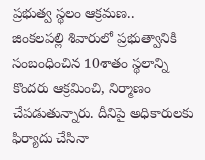ప్రభుత్వ స్థలం ఆక్రమణ..
జింకలపల్లి శివారులో ప్రభుత్వానికి సంబంధించిన 10శాతం స్థలాన్ని కొందరు ఆక్రమించి, నిర్మాణం చేపడుతున్నారు. దీనిపై అధికారులకు ఫిర్యాదు చేసినా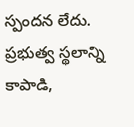స్పందన లేదు. ప్రభుత్వ స్థలాన్ని కాపాడి,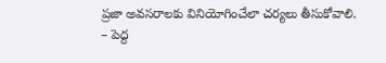ప్రజా అవసరాలకు వినియోగించేలా చర్యలు తీసుకోవాలి.
– పెద్ద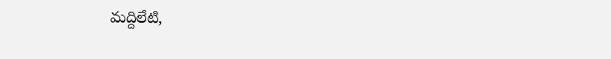మద్దిలేటి,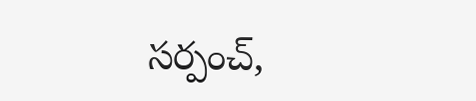సర్పంచ్,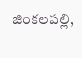జింకలపల్లి,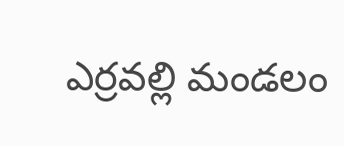ఎర్రవల్లి మండలం